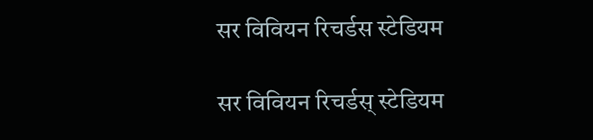सर विवियन रिचर्डस स्टेडियम

सर विवियन रिचर्डस् स्टेडियम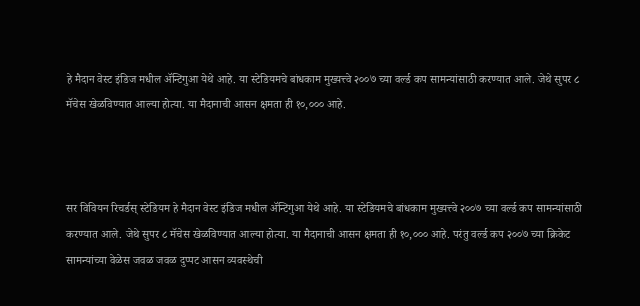हे मैदान वेस्ट इंडिज मधील ॲन्टिगुआ येथे आहे. या स्टेडियमचे बांधकाम मुख्यत्त्वे २००७ च्या वर्ल्ड कप सामन्यांसाठी करण्यात आले. जेथे सुपर ८ मॅचेस खेळविण्यात आल्या होत्या. या मैदानाची आसन क्षमता ही १०,००० आहे.



सर विवियन रिचर्डस् स्टेडियम हे मैदान वेस्ट इंडिज मधील ॲन्टिगुआ येथे आहे. या स्टेडियमचे बांधकाम मुख्यत्त्वे २००७ च्या वर्ल्ड कप सामन्यांसाठी करण्यात आले. जेथे सुपर ८ मॅचेस खेळविण्यात आल्या होत्या. या मैदानाची आसन क्षमता ही १०,००० आहे. परंतु वर्ल्ड कप २००७ च्या क्रिकेट सामन्यांच्या वेळेस जवळ जवळ दुप्पट आसन व्यवस्थेची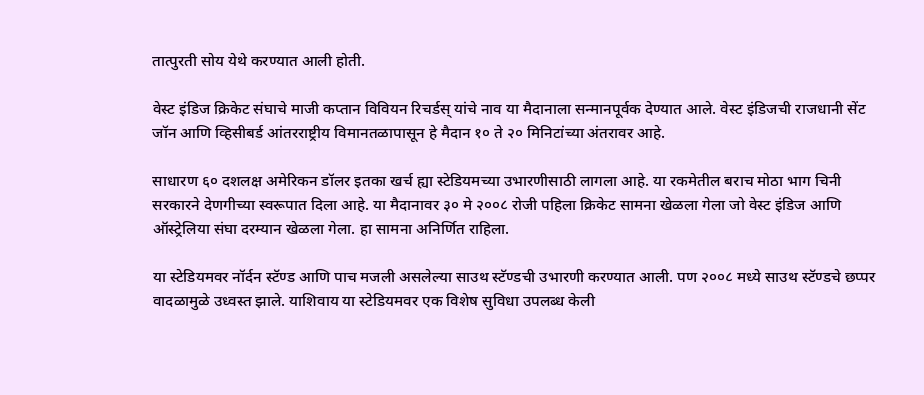तात्पुरती सोय येथे करण्यात आली होती.

वेस्ट इंडिज क्रिकेट संघाचे माजी कप्तान विवियन रिचर्डस् यांचे नाव या मैदानाला सन्मानपूर्वक देण्यात आले. वेस्ट इंडिजची राजधानी सेंट जॉन आणि व्हिसीबर्ड आंतरराष्ट्रीय विमानतळापासून हे मैदान १० ते २० मिनिटांच्या अंतरावर आहे.

साधारण ६० दशलक्ष अमेरिकन डॉलर इतका खर्च ह्या स्टेडियमच्या उभारणीसाठी लागला आहे. या रकमेतील बराच मोठा भाग चिनी सरकारने देणगीच्या स्वरूपात दिला आहे. या मैदानावर ३० मे २००८ रोजी पहिला क्रिकेट सामना खेळला गेला जो वेस्ट इंडिज आणि ऑस्ट्रेलिया संघा दरम्यान खेळला गेला. हा सामना अनिर्णित राहिला.

या स्टेडियमवर नॉर्दन स्टॅण्ड आणि पाच मजली असलेल्या साउथ स्टॅण्डची उभारणी करण्यात आली. पण २००८ मध्ये साउथ स्टॅण्डचे छप्पर वादळामुळे उध्वस्त झाले. याशिवाय या स्टेडियमवर एक विशेष सुविधा उपलब्ध केली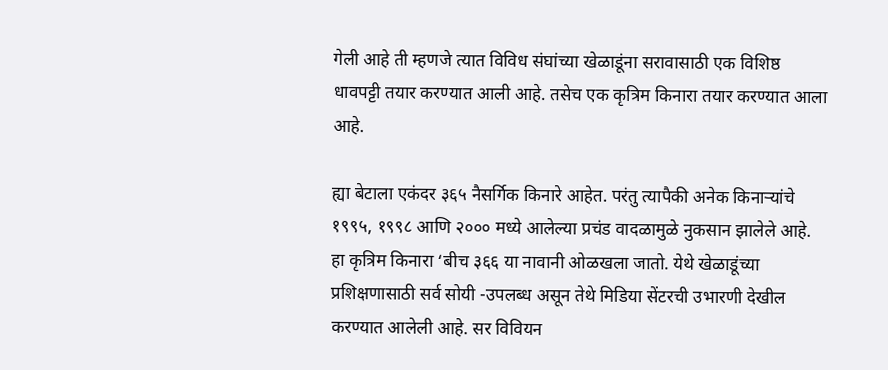गेली आहे ती म्हणजे त्यात विविध संघांच्या खेळाडूंना सरावासाठी एक विशिष्ठ धावपट्टी तयार करण्यात आली आहे. तसेच एक कृत्रिम किनारा तयार करण्यात आला आहे.

ह्या बेटाला एकंदर ३६५ नैसर्गिक किनारे आहेत. परंतु त्यापैकी अनेक किनाऱ्यांचे १९९५, १९९८ आणि २००० मध्ये आलेल्या प्रचंड वादळामुळे नुकसान झालेले आहे. हा कृत्रिम किनारा ‘बीच ३६६ या नावानी ओळखला जातो. येथे खेळाडूंच्या प्रशिक्षणासाठी सर्व सोयी -उपलब्ध असून तेथे मिडिया सेंटरची उभारणी देखील करण्यात आलेली आहे. सर विवियन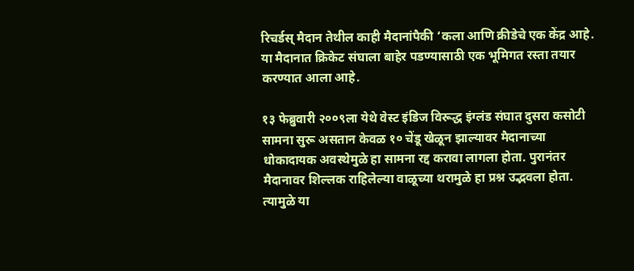रिचर्डस् मैदान तेथील काही मैदानांपैकी ‘कला आणि क्रीडेचे एक केंद्र आहे. या मैदानात क्रिकेट संघाला बाहेर पडण्यासाठी एक भूमिगत रस्ता तयार करण्यात आला आहे.

१३ फेब्रुवारी २००९ला येथे वेस्ट इंडिज विरूद्ध इंग्लंड संघात दुसरा कसोटी सामना सुरू असतान केवळ १० चेंडू खेळून झाल्यावर मैदानाच्या धोकादायक अवस्थेमुळे हा सामना रद्द करावा लागला होता. पुरानंतर मैदानावर शिल्लक राहिलेल्या वाळूच्या थरामुळे हा प्रश्न उद्भवला होता. त्यामुळे या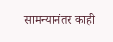सामन्यानंतर काही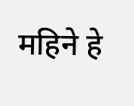महिने हे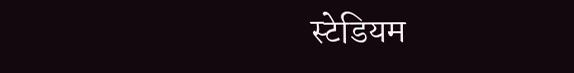स्टेडियम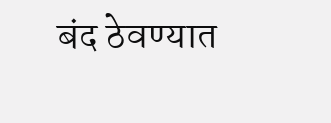बंद ठेवण्यात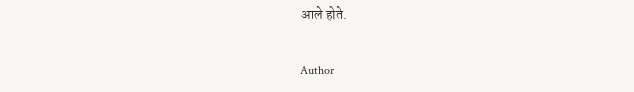आले होते.

Author